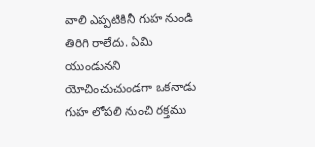వాలి ఎప్పటికినీ గుహ నుండి తిరిగి రాలేదు. ఏమి యుండునని యోచించుచుండగా ఒకనాడు గుహ లోపలి నుంచి రక్తము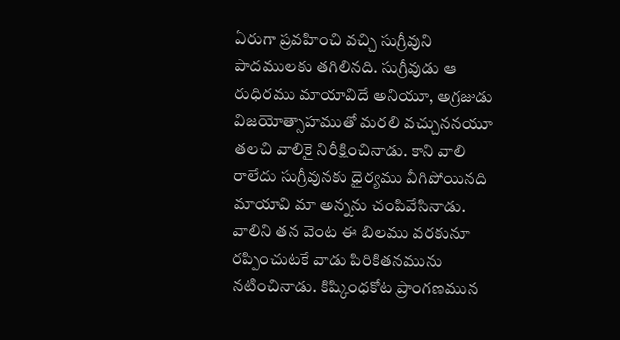ఏరుగా ప్రవహించి వచ్చి సుగ్రీవుని పాదములకు తగిలినది. సుగ్రీవుడు ఆ రుధిరము మాయావిదే అనియూ, అగ్రజుడు విజయోత్సాహముతో మరలి వచ్చుననయూ తలచి వాలికై నిరీక్షించినాడు. కాని వాలి రాలేదు సుగ్రీవునకు ధైర్యము వీగిపోయినది మాయావి మా అన్నను చంపివేసినాడు. వాలిని తన వెంట ఈ బిలము వరకునూ రప్పించుటకే వాడు పిరికితనమును నటించినాడు. కిష్కింధకోట ప్రాంగణమున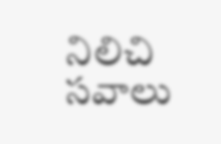నిలిచి సవాలు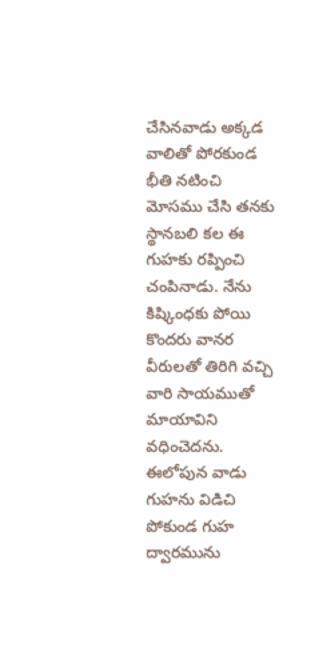చేసినవాడు అక్కడ వాలితో పోరకుండ భీతి నటించి మోసము చేసి తనకు స్థానబలి కల ఈ గుహకు రప్పించి చంపినాడు. నేను కిష్కింధకు పోయి కొందరు వానర వీరులతో తిరిగి వచ్చి వారి సాయముతో మాయావిని వధించెదను. ఈలోపున వాడు గుహను విడిచి పోకుండ గుహ ద్వారమును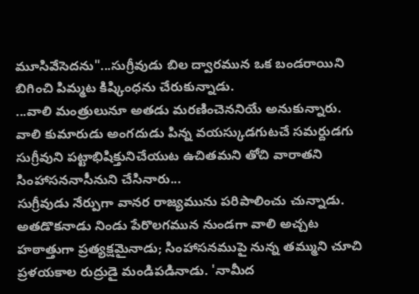మూసివేసెదను"...సుగ్రీవుడు బిల ద్వారమున ఒక బండరాయిని బిగించి పిమ్మట కిష్కింధను చేరుకున్నాడు.
...వాలి మంత్రులునూ అతడు మరణించెననియే అనుకున్నారు. వాలి కుమారుడు అంగదుడు పిన్న వయస్కుడగుటచే సమర్దుడగు సుగ్రీవుని పట్టాభిషిక్తునిచేయుట ఉచితమని తోచి వారాతని సింహాసననాసీనుని చేసినారు...
సుగ్రీవుడు నేర్పుగా వానర రాజ్యమును పరిపాలించు చున్నాడు. అతడొకనాడు నిండు పేరొలగమున నుండగా వాలి అచ్చట హఠాత్తుగా ప్రత్యక్షమైనాడు; సింహాసనముపై నున్న తమ్ముని చూచి ప్రళయకాల రుద్రుడై మండిపడినాడు. 'నామీద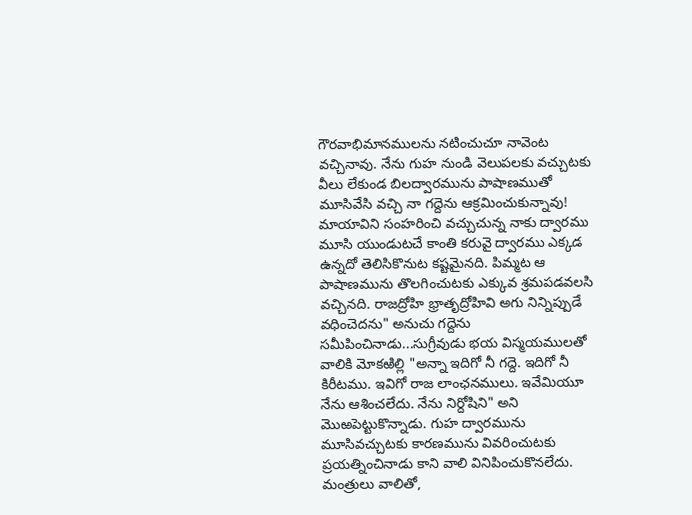గౌరవాభిమానములను నటించుచూ నావెంట వచ్చినావు. నేను గుహ నుండి వెలుపలకు వచ్చుటకు వీలు లేకుండ బిలద్వారమును పాషాణముతో మూసివేసి వచ్చి నా గద్దెను ఆక్రమించుకున్నావు! మాయావిని సంహరించి వచ్చుచున్న నాకు ద్వారము మూసి యుండుటచే కాంతి కరువై ద్వారము ఎక్కడ ఉన్నదో తెలిసికొనుట కష్టమైనది. పిమ్మట ఆ పాషాణమును తొలగించుటకు ఎక్కువ శ్రమపడవలసి వచ్చినది. రాజద్రోహి భ్రాతృద్రోహివి అగు నిన్నిప్పుడే వధించెదను" అనుచు గద్దెను సమీపించినాడు...సుగ్రీవుడు భయ విస్మయములతో వాలికి మోకఱిల్లి "అన్నా ఇదిగో నీ గద్దె. ఇదిగో నీ కిరీటము. ఇవిగో రాజ లాంఛనములు. ఇవేమియూ నేను ఆశించలేదు. నేను నిర్దోషిని" అని మొఱపెట్టుకొన్నాడు. గుహ ద్వారమును మూసివచ్చుటకు కారణమును వివరించుటకు ప్రయత్నించినాడు కాని వాలి వినిపించుకొనలేదు. మంత్రులు వాలితో,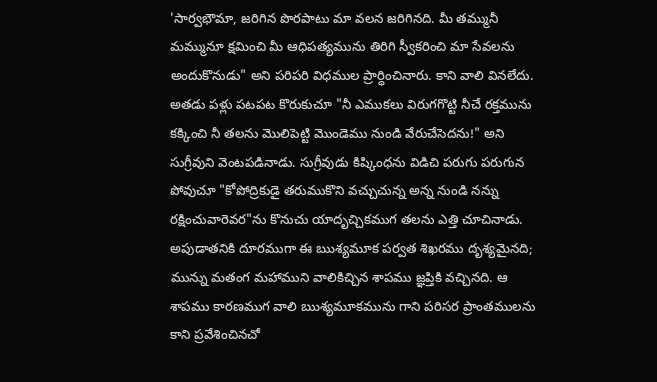'సార్వభౌమా, జరిగిన పొరపాటు మా వలన జరిగినది. మీ తమ్మునీ మమ్మునూ క్షమించి మీ ఆధిపత్యమును తిరిగి స్వీకరించి మా సేవలను అందుకొనుడు" అని పరిపరి విధముల ప్రార్ధించినారు. కాని వాలి వినలేదు. అతడు పళ్లు పటపట కొరుకుచూ "నీ ఎముకలు విరుగగొట్టి నీచే రక్తమును కక్కించి నీ తలను మొలిపెట్టి మొండెము నుండి వేరుచేసెదను!" అని సుగ్రీవుని వెంటపడినాడు. సుగ్రీవుడు కిష్కింధను విడిచి పరుగు పరుగున పోవుచూ "కోపోద్రికుడై తరుముకొని వచ్చుచున్న అన్న నుండి నన్ను రక్షించువారెవర"ను కొనుచు యాదృచ్చికముగ తలను ఎత్తి చూచినాడు. అపుడాతనికి దూరముగా ఈ ఋశ్యమూక పర్వత శిఖరము దృశ్యమైనది; మున్ను మతంగ మహాముని వాలికిచ్చిన శాపము జ్ఞప్తికి వచ్చినది. ఆ శాపము కారణముగ వాలి ఋశ్యమూకమును గాని పరిసర ప్రాంతములను కాని ప్రవేశించినచో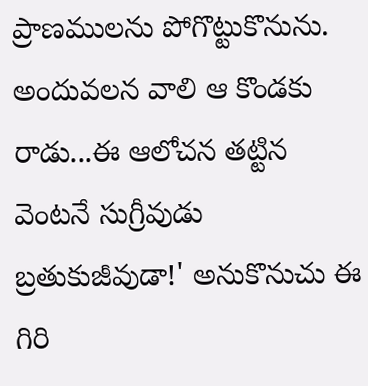ప్రాణములను పోగొట్టుకొనును. అందువలన వాలి ఆ కొండకు రాడు...ఈ ఆలోచన తట్టిన వెంటనే సుగ్రీవుడు బ్రతుకుజీవుడా!' అనుకొనుచు ఈ గిరి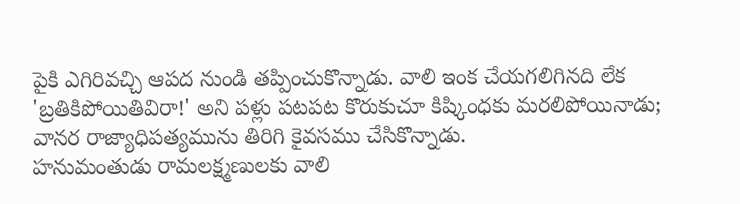పైకి ఎగిరివచ్చి ఆపద నుండి తప్పించుకొన్నాడు. వాలి ఇంక చేయగలిగినది లేక 'బ్రతికిపోయితివిరా!' అని పళ్లు పటపట కొరుకుచూ కిష్కింధకు మరలిపోయినాడు; వానర రాజ్యాధిపత్యమును తిరిగి కైవసము చేసికొన్నాడు.
హనుమంతుడు రామలక్ష్మణులకు వాలి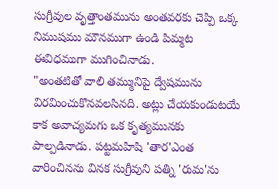సుగ్రీవుల వృత్తాంతమును అంతవరకు చెప్పి ఒక్క నిముషము మౌనముగా ఉండి పిమ్మట ఈవిధముగా ముగించినాడు.
"అంతటితో వాలి తమ్మునిపై ద్వేషమును విరమించుకొనవలసినది. అట్లు చేయకుండుటయే కాక అవాచ్యమగు ఒక కృత్యమునకు పాల్పడినాడు. పట్టమహిషి 'తార'ఎంత వారించినను వినక సుగ్రీవుని పత్ని 'రుమ'ను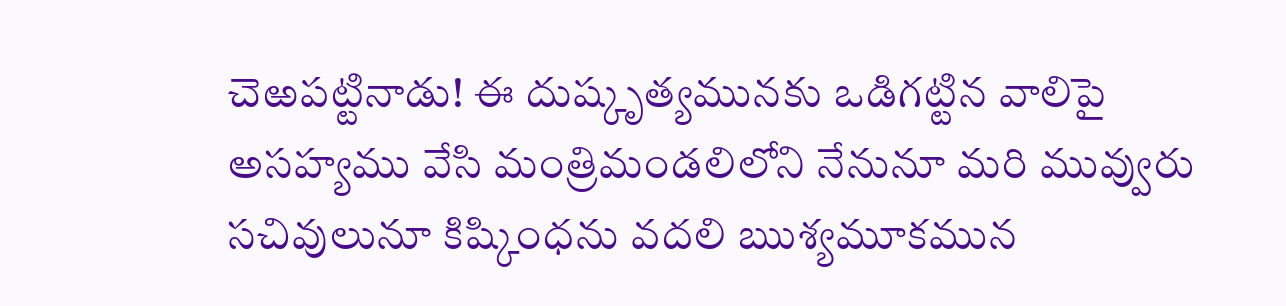చెఱపట్టినాడు! ఈ దుష్కృత్యమునకు ఒడిగట్టిన వాలిపై అసహ్యము వేసి మంత్రిమండలిలోని నేనునూ మరి మువ్వురు సచివులునూ కిష్కింధను వదలి ఋశ్యమూకమున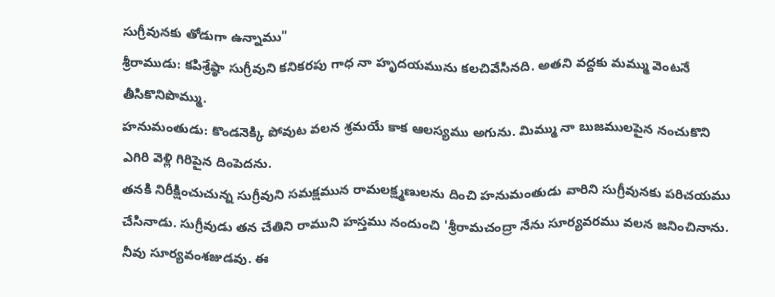సుగ్రీవునకు తోడుగా ఉన్నాము"
శ్రీరాముడు: కపిశ్రేష్ఠా సుగ్రీవుని కనికరపు గాధ నా హృదయమును కలచివేసినది. అతని వద్దకు మమ్ము వెంటనే తీసికొనిపొమ్ము.
హనుమంతుడు: కొండనెక్కి పోవుట వలన శ్రమయే కాక ఆలస్యము అగును. మిమ్ము నా బుజములపైన నంచుకొని ఎగిరి వెళ్లి గిరిపైన దింపెదను.
తనకి నిరీక్షించుచున్న సుగ్రీవుని సమక్షమున రామలక్ష్మణులను దించి హనుమంతుడు వారిని సుగ్రీవునకు పరిచయము చేసినాడు. సుగ్రీవుడు తన చేతిని రాముని హస్తము నందుంచి 'శ్రీరామచంద్రా నేను సూర్యవరము వలన జనించినాను. నీవు సూర్యవంశజుడవు. ఈ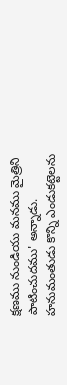క్షణము నుండియు మనము మైత్రిని పాటించుదము' అన్నాడు. హనుమంతుడు కొన్ని ఎండుకట్టెలను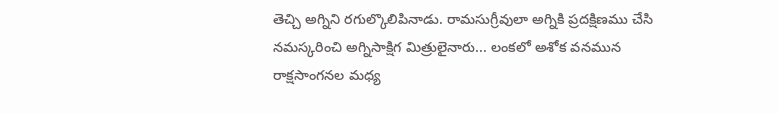తెచ్చి అగ్నిని రగుల్కొలిపినాడు. రామసుగ్రీవులా అగ్నికి ప్రదక్షిణము చేసి నమస్కరించి అగ్నిసాక్షిగ మిత్రులైనారు... లంకలో అశోక వనమున రాక్షసాంగనల మధ్య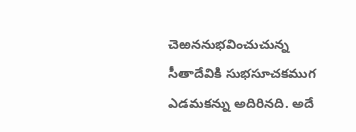చెఱననుభవించుచున్న సీతాదేవికి సుభసూచకముగ ఎడమకన్ను అదిరినది. అదే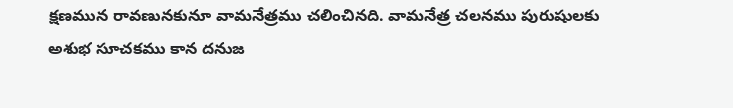క్షణమున రావణునకునూ వామనేత్రము చలించినది. వామనేత్ర చలనము పురుషులకు అశుభ సూచకము కాన దనుజ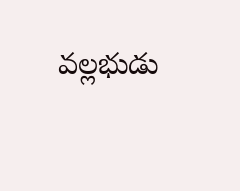వల్లభుడు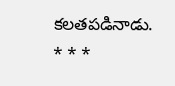కలతపడినాడు.
* * *